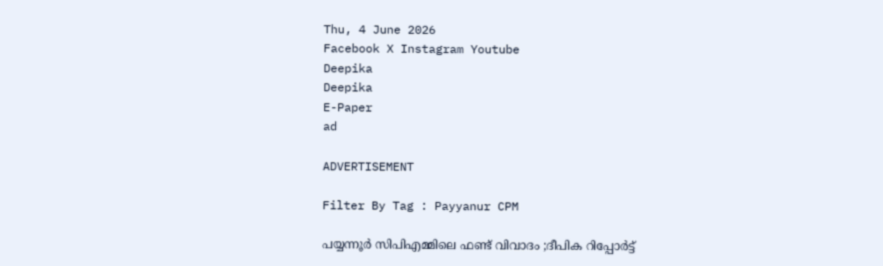Thu, 4 June 2026
Facebook X Instagram Youtube
Deepika
Deepika
E-Paper
ad

ADVERTISEMENT

Filter By Tag : Payyanur CPM

പയ്യന്നൂർ സിപിഎമ്മിലെ ഫണ്ട് വിവാദം ;ദീപിക റിപ്പോർട്ട്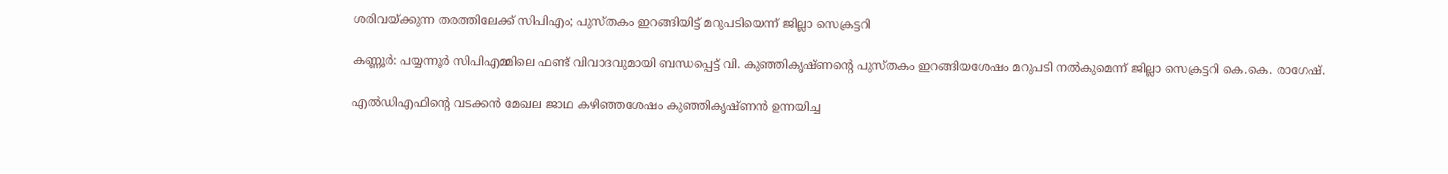ശരിവയ്ക്കുന്ന തരത്തിലേക്ക് സിപിഎം; പുസ്തകം ഇറങ്ങിയിട്ട് മറുപടിയെന്ന് ജില്ലാ സെക്രട്ടറി

കണ്ണൂര്‍: പയ്യന്നൂർ സിപിഎമ്മിലെ ഫണ്ട് വിവാദവുമായി ബന്ധപ്പെട്ട് വി. കുഞ്ഞികൃഷ്ണന്‍റെ പുസ്തകം ഇറങ്ങിയശേഷം മറുപടി നൽകുമെന്ന് ജില്ലാ സെക്രട്ടറി കെ.കെ. രാഗേഷ്.

എല്‍ഡിഎഫിന്‍റെ വടക്കന്‍ മേഖല ജാഥ കഴിഞ്ഞശേഷം കുഞ്ഞികൃഷ്ണന്‍ ഉന്നയിച്ച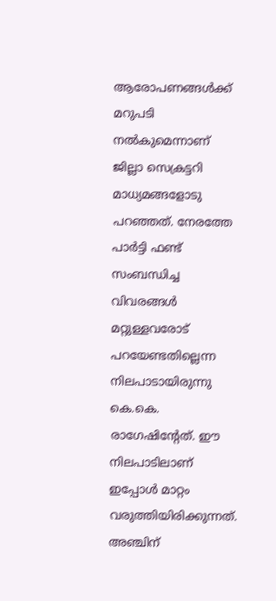ആരോപണങ്ങള്‍ക്ക് മറുപടി നല്‍കുമെന്നാണ് ജില്ലാ സെക്രട്ടറി മാധ്യമങ്ങളോടു പറഞ്ഞത്. നേരത്തേ പാർട്ടി ഫണ്ട് സംബന്ധിച്ച വിവരങ്ങൾ മറ്റുള്ളവരോട് പറയേണ്ടതില്ലെന്ന നിലപാടായിരുന്നു കെ.കെ. രാഗേഷിന്‍റേത്. ഈ നിലപാടിലാണ് ഇപ്പോൾ മാറ്റം വരുത്തിയിരിക്കുന്നത്. അഞ്ചിന്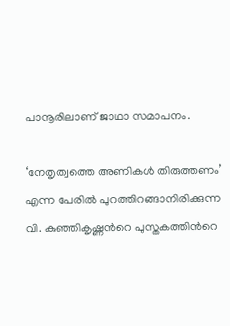പാനൂരിലാണ് ജാഥാ സമാപനം.

‘നേതൃത്വത്തെ അണികൾ തിരുത്തണം’ എന്ന പേരിൽ പുറത്തിറങ്ങാനിരിക്കുന്ന വി. കുഞ്ഞികൃഷ്ണന്‍റെ പുസ്തകത്തിന്‍റെ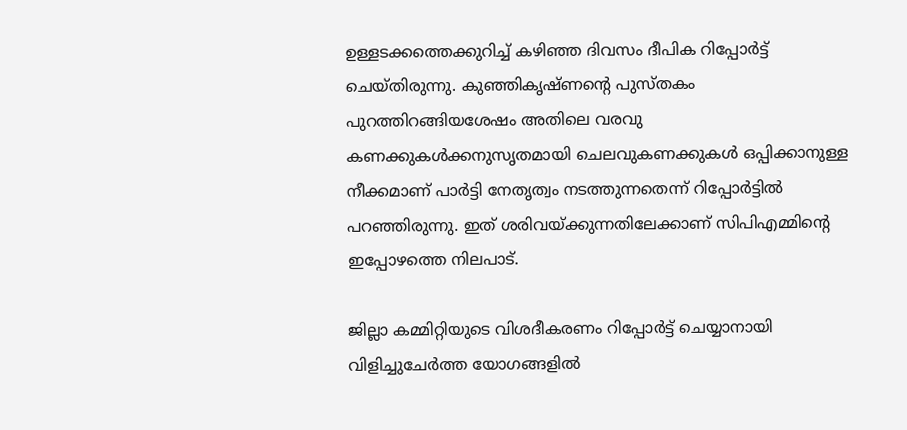ഉള്ളടക്കത്തെക്കുറിച്ച് കഴിഞ്ഞ ദിവസം ദീപിക റിപ്പോർട്ട് ചെയ്തിരുന്നു. കുഞ്ഞികൃഷ്ണന്‍റെ പുസ്തകം പുറത്തിറങ്ങിയശേഷം അതിലെ വരവു കണക്കുകള്‍ക്കനുസൃതമായി ചെലവുകണക്കുകള്‍ ഒപ്പിക്കാനുള്ള നീക്കമാണ് പാർട്ടി നേതൃത്വം നടത്തുന്നതെന്ന് റിപ്പോർട്ടിൽ പറഞ്ഞിരുന്നു. ഇത് ശരിവയ്ക്കുന്നതിലേക്കാണ് സിപിഎമ്മിന്‍റെ ഇപ്പോഴത്തെ നിലപാട്.

ജില്ലാ കമ്മിറ്റിയുടെ വിശദീകരണം റിപ്പോര്‍ട്ട് ചെയ്യാനായി വിളിച്ചുചേര്‍ത്ത യോഗങ്ങളില്‍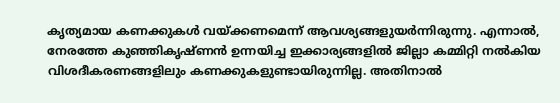കൃത്യമായ കണക്കുകള്‍ വയ്ക്കണമെന്ന് ആവശ്യങ്ങളുയര്‍ന്നിരുന്നു. എന്നാല്‍, നേരത്തേ കുഞ്ഞികൃഷ്ണന്‍ ഉന്നയിച്ച ഇക്കാര്യങ്ങളില്‍ ജില്ലാ കമ്മിറ്റി നല്‍കിയ വിശദീകരണങ്ങളിലും കണക്കുകളുണ്ടായിരുന്നില്ല. അതിനാല്‍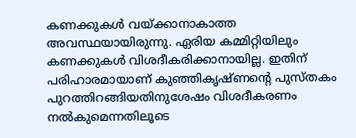കണക്കുകള്‍ വയ്ക്കാനാകാത്ത അവസ്ഥയായിരുന്നു. ഏരിയ കമ്മിറ്റിയിലും കണക്കുകള്‍ വിശദീകരിക്കാനായില്ല. ഇതിന് പരിഹാരമായാണ് കുഞ്ഞികൃഷ്ണന്‍റെ പുസ്തകം പുറത്തിറങ്ങിയതിനുശേഷം വിശദീകരണം നല്‍കുമെന്നതിലൂടെ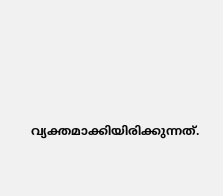വ്യക്തമാക്കിയിരിക്കുന്നത്.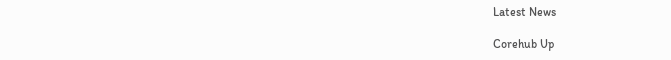Latest News

Corehub Up